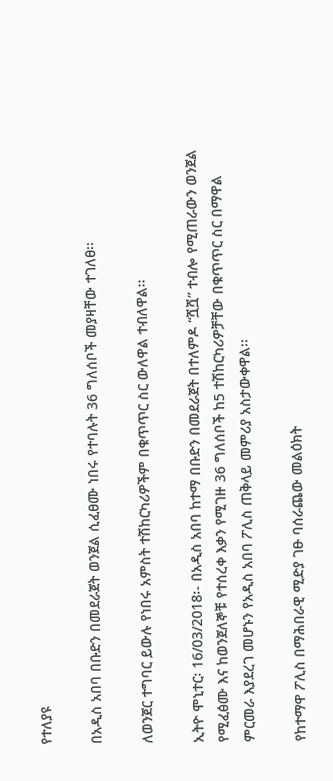የተለያዩ

በአዲስ አበባ በቡድን በመደራጀት ወንጀል ሲፈፀሙ ነበሩ የተባሉት 36 ግለሰቦች መያዛቸው ተገለፀ፡፡

ለወንጀር ተግባር ይውሉ የነበሩ አምስት ተሽከርካሪዎችም በቁጥጥር ስር ውለዋል ተብለዋል፡፡

ኢትዮ ሞኒተር፡ 16/03/2018፡- በአዲስ አበባ ከተማ በቡድን በመደራጀት በተለምዶ “ሿሿ” ተብሎ የሚጠራውን ወንጀል የሚፈፅሙ እና ከወንጀለኞቹ የተሰረቀ እቃን የሚገዙ 36 ግለሰቦች ከ5 ተሽከርካሪዎቻቸው በቁጥጥር ስር በማዋል ምርመራ እያደረገ መሆኑን የአዲስ አበባ ፖሊስ ጠቅላይ መምሪያ አስታውቀዋል፡፡

የከተማዋ ፖሊስ በማሕበራዊ ሚድያ ገፁ ባሰራጨው መልዕክት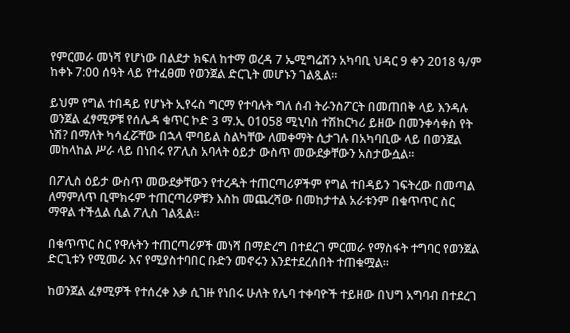የምርመራ መነሻ የሆነው በልደታ ክፍለ ከተማ ወረዳ 7 ኤሚግሬሽን አካባቢ ህዳር 9 ቀን 2018 ዓ/ም ከቀኑ 7:00 ሰዓት ላይ የተፈፀመ የወንጀል ድርጊት መሆኑን ገልጿል።

ይህም የግል ተበዳይ የሆኑት ኢየሩስ ግርማ የተባሉት ግለ ሰብ ትራንስፖርት በመጠበቅ ላይ እንዳሉ ወንጀል ፈፃሚዎቹ የሰሌዳ ቁጥር ኮድ 3 ማ.ኢ 01058 ሚኒባስ ተሽከርካሪ ይዘው በመንቀሳቀስ የት ነሽ? በማለት ካሳፈሯቸው በኋላ ሞባይል ስልካቸው ለመቀማት ሲታገሉ በአካባቢው ላይ በወንጀል መከላከል ሥራ ላይ በነበሩ የፖሊስ አባላት ዕይታ ውስጥ መውደቃቸውን አስታውሷል።

በፖሊስ ዕይታ ውስጥ መውደቃቸውን የተረዱት ተጠርጣሪዎችም የግል ተበዳይን ገፍትረው በመጣል ለማምለጥ ቢሞክሩም ተጠርጣሪዎቹን እስከ መጨረሻው በመከታተል አራቱንም በቁጥጥር ስር ማዋል ተችሏል ሲል ፖሊስ ገልጿል።

በቁጥጥር ስር የዋሉትን ተጠርጣሪዎች መነሻ በማድረግ በተደረገ ምርመራ የማስፋት ተግባር የወንጀል ድርጊቱን የሚመራ እና የሚያስተባበር ቡድን መኖሩን እንደተደረሰበት ተጠቁሟል፡፡

ከወንጀል ፈፃሚዎች የተሰረቀ እቃ ሲገዙ የነበሩ ሁለት የሌባ ተቀባዮች ተይዘው በህግ አግባብ በተደረገ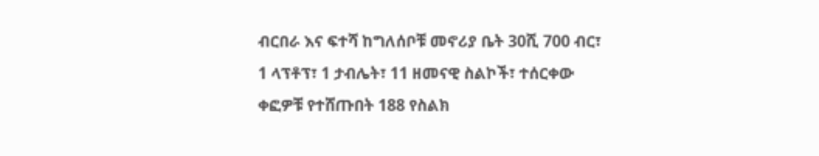ብርበራ እና ፍተሻ ከግለሰቦቹ መኖሪያ ቤት 30ሺ 700 ብር፣ 1 ላፕቶፕ፣ 1 ታብሌት፣ 11 ዘመናዊ ስልኮች፣ ተሰርቀው ቀፎዎቹ የተሸጡበት 188 የስልክ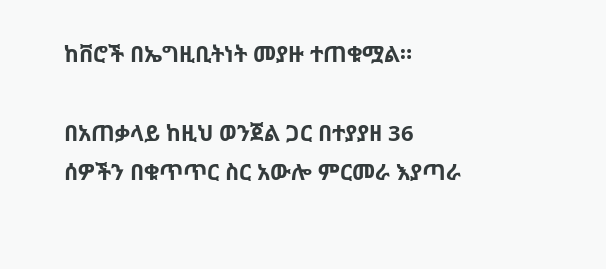ከቨሮች በኤግዚቢትነት መያዙ ተጠቁሟል።

በአጠቃላይ ከዚህ ወንጀል ጋር በተያያዘ 36 ሰዎችን በቁጥጥር ስር አውሎ ምርመራ እያጣራ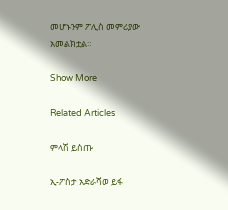መሆኑንም ፖሊስ መምሪያው አመልክቷል።

Show More

Related Articles

ምላሽ ይስጡ

ኢ-ፖስታ አድራሻወ ይፋ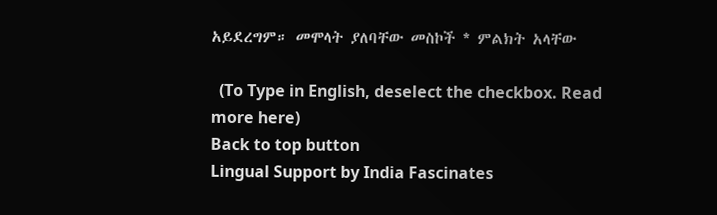አይደረግም። መሞላት ያለባቸው መስኮች * ምልክት አላቸው

  (To Type in English, deselect the checkbox. Read more here)
Back to top button
Lingual Support by India Fascinates